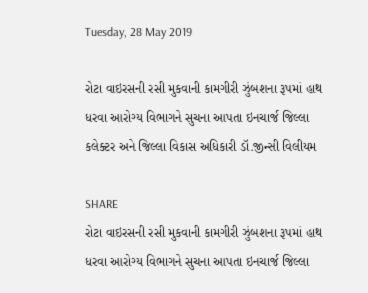Tuesday, 28 May 2019

રોટા વાઇરસની રસી મુકવાની કામગીરી ઝુંબશના રૂપમાં હાથ ધરવા આરોગ્ય વિભાગને સુચના આપતા ઇનચાર્જ જિલ્લા કલેક્ટર અને જિલ્લા વિકાસ અધિકારી ડૉ.જીન્સી વિલીયમ

SHARE
રોટા વાઇરસની રસી મુકવાની કામગીરી ઝુંબશના રૂપમાં હાથ ધરવા આરોગ્ય વિભાગને સુચના આપતા ઇનચાર્જ જિલ્લા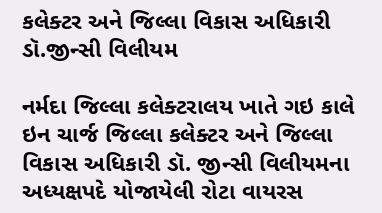કલેક્ટર અને જિલ્લા વિકાસ અધિકારી ડૉ.જીન્સી વિલીયમ

નર્મદા જિલ્લા કલેક્ટરાલય ખાતે ગઇ કાલે ઇન ચાર્જ જિલ્લા કલેક્ટર અને જિલ્લા વિકાસ અધિકારી ડૉ. જીન્સી વિલીયમના અધ્યક્ષપદે યોજાયેલી રોટા વાયરસ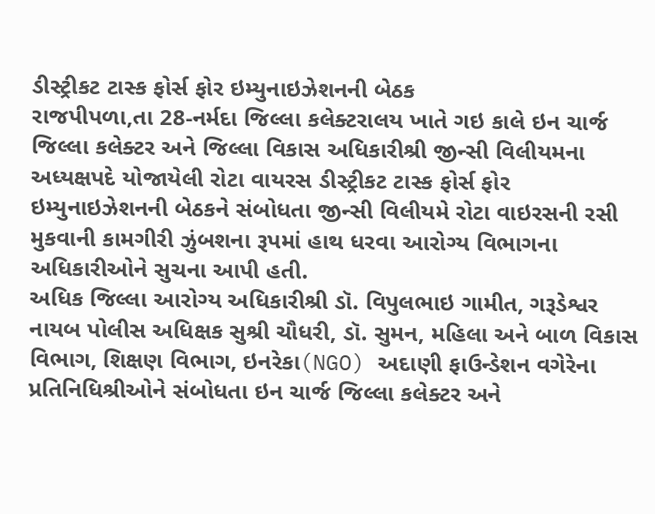ડીસ્ટ્રીકટ ટાસ્ક ફોર્સ ફોર ઇમ્યુનાઇઝેશનની બેઠક
રાજપીપળા,તા 28-નર્મદા જિલ્લા કલેક્ટરાલય ખાતે ગઇ કાલે ઇન ચાર્જ જિલ્લા કલેક્ટર અને જિલ્લા વિકાસ અધિકારીશ્રી જીન્સી વિલીયમના અધ્યક્ષપદે યોજાયેલી રોટા વાયરસ ડીસ્ટ્રીકટ ટાસ્ક ફોર્સ ફોર ઇમ્યુનાઇઝેશનની બેઠકને સંબોધતા જીન્સી વિલીયમે રોટા વાઇરસની રસી મુકવાની કામગીરી ઝુંબશના રૂપમાં હાથ ધરવા આરોગ્ય વિભાગના અધિકારીઓને સુચના આપી હતી.
અધિક જિલ્લા આરોગ્ય અધિકારીશ્રી ડૉ. વિપુલભાઇ ગામીત, ગરૂડેશ્વર નાયબ પોલીસ અધિક્ષક સુશ્રી ચૌધરી, ડૉ. સુમન, મહિલા અને બાળ વિકાસ વિભાગ, શિક્ષણ વિભાગ, ઇનરેકા(NGO) અદાણી ફાઉન્ડેશન વગેરેના પ્રતિનિધિશ્રીઓને સંબોધતા ઇન ચાર્જ જિલ્લા કલેક્ટર અને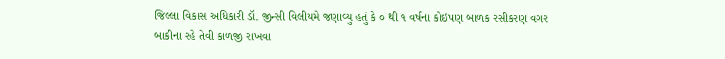જિલ્લા વિકાસ અધિકારી ડૉ. જીન્સી વિલીયમે જણાવ્યુ હતું કે ૦ થી ૧ વર્ષના કોઇપણ બાળક રસીકરણ વગર બાકીના રહે તેવી કાળજી રાખવા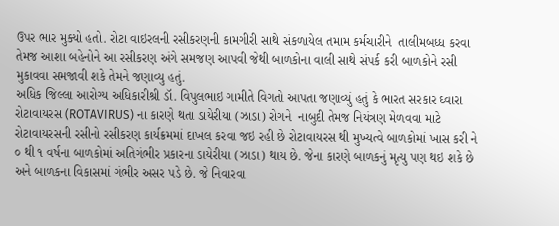ઉપર ભાર મુક્યો હતો. રોટા વાઇરલની રસીકરણની કામગીરી સાથે સંકળાયેલ તમામ કર્મચારીને  તાલીમબધ્ધ કરવા તેમજ આશા બહેનોને આ રસીકરણ અંગે સમજણ આપવી જેથી બાળકોના વાલી સાથે સંપર્ક કરી બાળકોને રસી મુકાવવા સમજાવી શકે તેમને જણાવ્યુ હતું.
અધિક જિલ્લા આરોગ્ય અધિકારીશ્રી ડૉ. વિપુલભાઇ ગામીતે વિગતો આપતા જણાવ્યું હતું કે ભારત સરકાર ઘ્વારા રોટાવાયરસ (ROTAVIRUS) ના કારણે થતા ડાયેરીયા (ઝાડા) રોગને  નાબુદી તેમજ નિયંત્રણ મેળવવા માટે રોટાવાયરસની રસીનો રસીકરણ કાર્યક્રમમાં દાખલ કરવા જઇ રહી છે રોટાવાયરસ થી મુખ્યત્વે બાળકોમાં ખાસ કરી ને ૦ થી ૧ વર્ષના બાળકોમાં અતિગંભીર પ્રકારના ડાયેરીયા (ઝાડા) થાય છે. જેના કારણે બાળકનું મૃત્યુ પણ થઇ શકે છે અને બાળકના વિકાસમાં ગંભીર અસર પડે છે. જે નિવારવા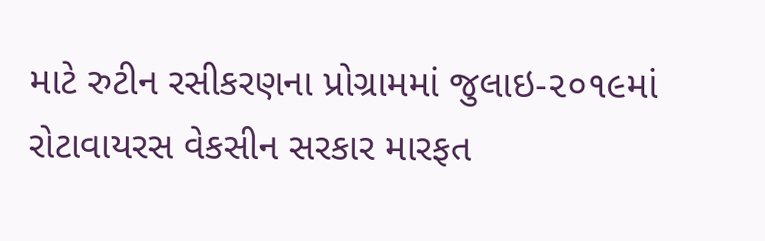માટે રુટીન રસીકરણના પ્રોગ્રામમાં જુલાઇ-૨૦૧૯માં રોટાવાયરસ વેકસીન સરકાર મારફત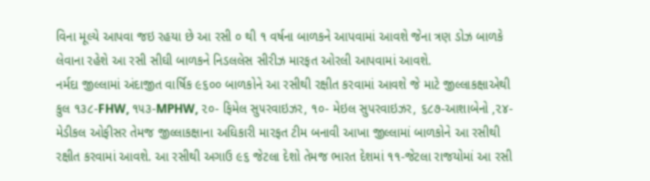વિના મૂલ્યે આપવા જઇ રહયા છે આ રસી ૦ થી ૧ વર્ષના બાળકને આપવામાં આવશે જેના ત્રણ ડોઝ બાળકે લેવાના રહેશે આ રસી સીઘી બાળકને નિડલલેસ સીરીઝ મારફત ઓરલી આપવામાં આવશે.
નર્મદા જીલ્લામાં અંદાજીત વાર્ષિક ૯૬૦૦ બાળકોને આ રસીથી રક્ષીત કરવામાં આવશે જે માટે જીલ્લાકક્ષાએથી કુલ ૧૩૮-FHW, ૧૫૩-MPHW, ૨૦- ફિમેલ સુ૫રવાઇઝર, ૧૦- મેઇલ સુપરવાઇઝર, ૬૮૭-આશાબેનો ,૨૪- મેડીકલ ઓફીસર તેમજ જીલ્લાકક્ષાના અઘિકારી મારફત ટીમ બનાવી આખા જીલ્લામાં બાળકોને આ રસીથી રક્ષીત કરવામાં આવશે. આ રસીથી અગાઉ ૯૬ જેટલા દેશો તેમજ ભારત દેશમાં ૧૧-જેટલા રાજયોમાં આ રસી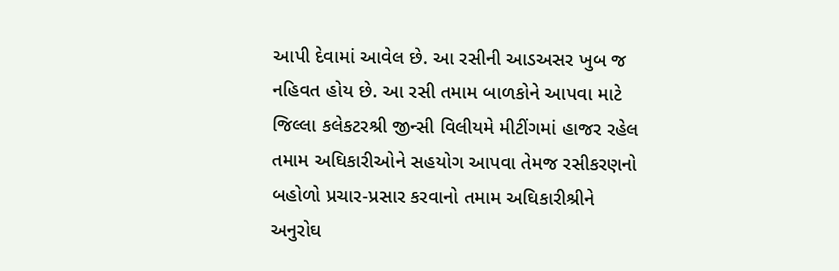આપી દેવામાં આવેલ છે. આ રસીની આડઅસર ખુબ જ નહિવત હોય છે. આ રસી તમામ બાળકોને આપવા માટે જિલ્લા કલેકટરશ્રી જીન્સી વિલીયમે મીટીંગમાં હાજર રહેલ તમામ અઘિકારીઓને સહયોગ આપવા તેમજ રસીકરણનો બહોળો પ્રચાર-પ્રસાર કરવાનો તમામ અઘિકારીશ્રીને અનુરોઘ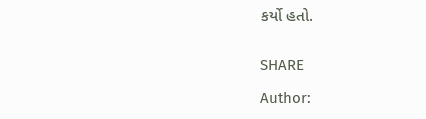કર્યો હતો.


SHARE

Author: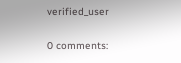verified_user

0 comments: